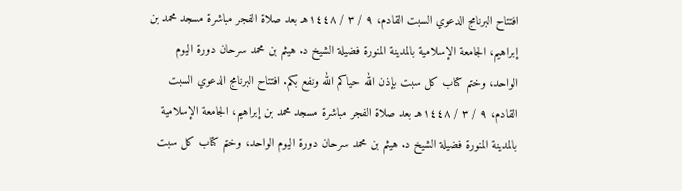افتتاح البرنامج الدعوي السبت القادم، ٩ / ٣ / ١٤٤٨هـ بعد صلاة الفجر مباشرة مسجد محمد بن إبراهيم، الجامعة الإسلامية بالمدينة المنورة فضيلة الشيخ د. هيثم بن محمد سرحان دورة اليوم الواحد، وختم كتاب كل سبت بإذن الله حياكم الله ونفع بكم. افتتاح البرنامج الدعوي السبت القادم، ٩ / ٣ / ١٤٤٨هـ بعد صلاة الفجر مباشرة مسجد محمد بن إبراهيم، الجامعة الإسلامية بالمدينة المنورة فضيلة الشيخ د. هيثم بن محمد سرحان دورة اليوم الواحد، وختم كتاب كل سبت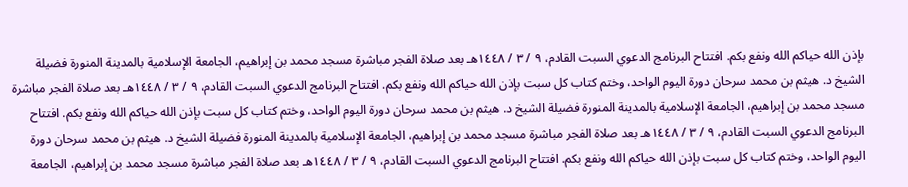بإذن الله حياكم الله ونفع بكم. افتتاح البرنامج الدعوي السبت القادم، ٩ / ٣ / ١٤٤٨هـ بعد صلاة الفجر مباشرة مسجد محمد بن إبراهيم، الجامعة الإسلامية بالمدينة المنورة فضيلة الشيخ د. هيثم بن محمد سرحان دورة اليوم الواحد، وختم كتاب كل سبت بإذن الله حياكم الله ونفع بكم. افتتاح البرنامج الدعوي السبت القادم، ٩ / ٣ / ١٤٤٨هـ بعد صلاة الفجر مباشرة مسجد محمد بن إبراهيم، الجامعة الإسلامية بالمدينة المنورة فضيلة الشيخ د. هيثم بن محمد سرحان دورة اليوم الواحد، وختم كتاب كل سبت بإذن الله حياكم الله ونفع بكم. افتتاح البرنامج الدعوي السبت القادم، ٩ / ٣ / ١٤٤٨هـ بعد صلاة الفجر مباشرة مسجد محمد بن إبراهيم، الجامعة الإسلامية بالمدينة المنورة فضيلة الشيخ د. هيثم بن محمد سرحان دورة اليوم الواحد، وختم كتاب كل سبت بإذن الله حياكم الله ونفع بكم. افتتاح البرنامج الدعوي السبت القادم، ٩ / ٣ / ١٤٤٨هـ بعد صلاة الفجر مباشرة مسجد محمد بن إبراهيم، الجامعة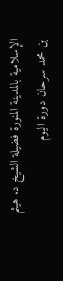الإسلامية بالمدينة المنورة فضيلة الشيخ د. هيثم بن محمد سرحان دورة اليوم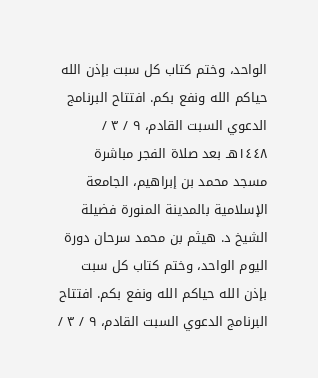الواحد، وختم كتاب كل سبت بإذن الله حياكم الله ونفع بكم. افتتاح البرنامج الدعوي السبت القادم، ٩ / ٣ / ١٤٤٨هـ بعد صلاة الفجر مباشرة مسجد محمد بن إبراهيم، الجامعة الإسلامية بالمدينة المنورة فضيلة الشيخ د. هيثم بن محمد سرحان دورة اليوم الواحد، وختم كتاب كل سبت بإذن الله حياكم الله ونفع بكم. افتتاح البرنامج الدعوي السبت القادم، ٩ / ٣ /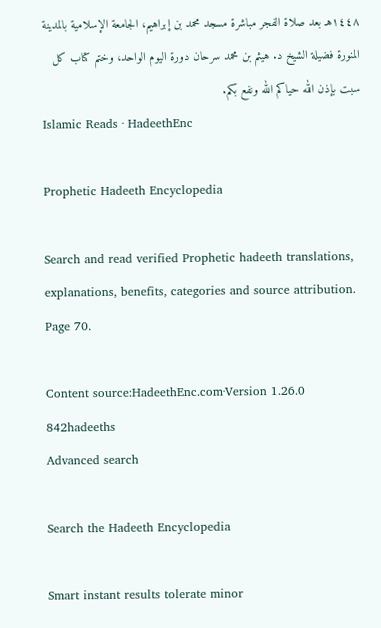١٤٤٨هـ بعد صلاة الفجر مباشرة مسجد محمد بن إبراهيم، الجامعة الإسلامية بالمدينة المنورة فضيلة الشيخ د. هيثم بن محمد سرحان دورة اليوم الواحد، وختم كتاب كل سبت بإذن الله حياكم الله ونفع بكم.
Islamic Reads · HadeethEnc

Prophetic Hadeeth Encyclopedia

Search and read verified Prophetic hadeeth translations, explanations, benefits, categories and source attribution. Page 70.

Content source:HadeethEnc.com·Version 1.26.0
842hadeeths
Advanced search

Search the Hadeeth Encyclopedia

Smart instant results tolerate minor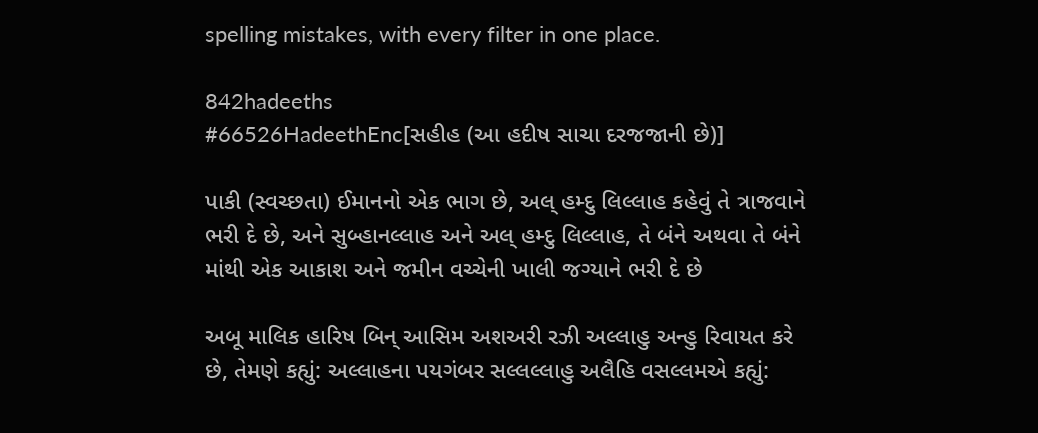spelling mistakes, with every filter in one place.

842hadeeths
#66526HadeethEnc[સહીહ (આ હદીષ સાચા દરજજાની છે)]

પાકી (સ્વચ્છતા) ઈમાનનો એક ભાગ છે, અલ્ હમ્દુ લિલ્લાહ કહેવું તે ત્રાજવાને ભરી દે છે, અને સુબ્હાનલ્લાહ અને અલ્ હમ્દુ લિલ્લાહ, તે બંને અથવા તે બંને માંથી એક આકાશ અને જમીન વચ્ચેની ખાલી જગ્યાને ભરી દે છે

અબૂ માલિક હારિષ બિન્ આસિમ અશઅરી રઝી અલ્લાહુ અન્હુ રિવાયત કરે છે, તેમણે કહ્યું: અલ્લાહના પયગંબર સલ્લલ્લાહુ અલૈહિ વસલ્લમએ કહ્યું: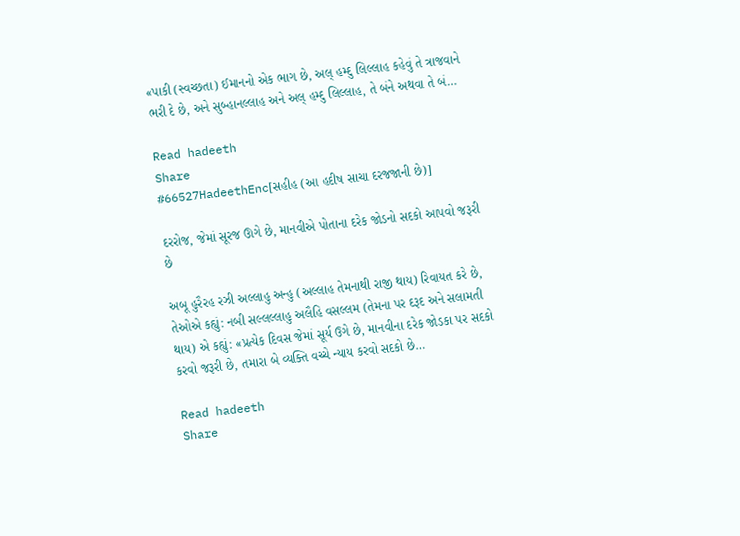«પાકી (સ્વચ્છતા) ઈમાનનો એક ભાગ છે, અલ્ હમ્દુ લિલ્લાહ કહેવું તે ત્રાજવાને ભરી દે છે, અને સુબ્હાનલ્લાહ અને અલ્ હમ્દુ લિલ્લાહ, તે બંને અથવા તે બં…

Read hadeeth
Share
#66527HadeethEnc[સહીહ (આ હદીષ સાચા દરજજાની છે)]

દરરોજ, જેમાં સૂરજ ઊગે છે, માનવીએ પોતાના દરેક જોડનો સદકો આપવો જરૂરી છે

અબૂ હુરૈરહ રઝી અલ્લાહુ અન્હુ (અલ્લાહ તેમનાથી રાજી થાય) રિવાયત કરે છે, તેઓએ કહ્યું: નબી સલ્લલ્લાહુ અલૈહિ વસલ્લમ (તેમના પર દરૂદ અને સલામતી થાય) એ કહ્યું: «પ્રત્યેક દિવસ જેમાં સૂર્ય ઉગે છે, માનવીના દરેક જોડકા પર સદકો કરવો જરૂરી છે, તમારા બે વ્યક્તિ વચ્ચે ન્યાય કરવો સદકો છે…

Read hadeeth
Share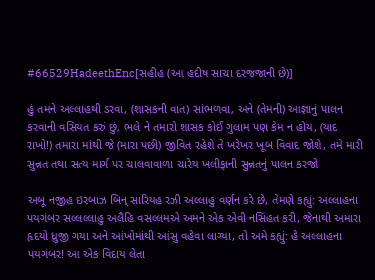#66529HadeethEnc[સહીહ (આ હદીષ સાચા દરજજાની છે)]

હું તમને અલ્લાહથી ડરવા, (શાસકની વાત) સાંભળવા, અને (તેમની) આજ્ઞાનું પાલન કરવાની વસિયત કરું છું, ભલે ને તમારો શાસક કોઈ ગુલામ પણ કેમ ન હોય, (યાદ રાખો!) તમારા માંથી જે (મારા પછી) જીવિત રહેશે તે ખરેખર ખૂબ વિવાદ જોશે, તમે મારી સુન્નત તથા સત્ય માર્ગ પર ચાલવાવાળા ચારેય ખલીફાની સુન્નતનું પાલન કરજો

અબૂ નજીહ ઇરબાઝ બિન્ સારિયહ રઝી અલ્લાહુ વર્ણન કરે છે, તેમણે કહ્યું: અલ્લાહના પયગંબર સલ્લલ્લાહુ અલૈહિ વસલ્લમએ અમને એક એવી નસિંહત કરી, જેનાથી અમારા હૃદયો ધ્રુજી ગયા અને આંખોમાંથી આંસુ વહેવા લાગ્યા, તો અમે કહ્યું: હે અલ્લાહના પયગંબર! આ એક વિદાય લેતા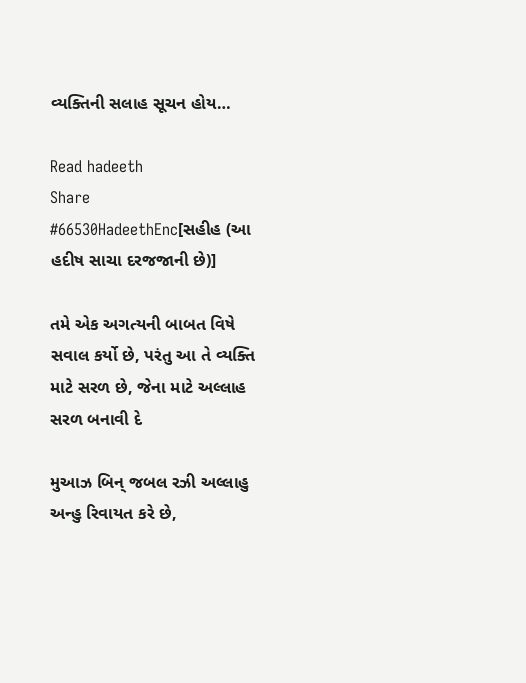વ્યક્તિની સલાહ સૂચન હોય…

Read hadeeth
Share
#66530HadeethEnc[સહીહ (આ હદીષ સાચા દરજજાની છે)]

તમે એક અગત્યની બાબત વિષે સવાલ કર્યો છે, પરંતુ આ તે વ્યક્તિ માટે સરળ છે, જેના માટે અલ્લાહ સરળ બનાવી દે

મુઆઝ બિન્ જબલ રઝી અલ્લાહુ અન્હુ રિવાયત કરે છે,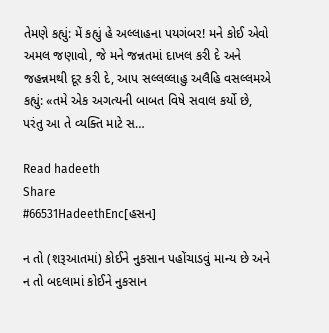તેમણે કહ્યું: મેં કહ્યું હે અલ્લાહના પયગંબર! મને કોઈ એવો અમલ જણાવો, જે મને જન્નતમાં દાખલ કરી દે અને જહન્નમથી દૂર કરી દે, આપ સલ્લલ્લાહુ અલૈહિ વસલ્લમએ કહ્યું: «તમે એક અગત્યની બાબત વિષે સવાલ કર્યો છે, પરંતુ આ તે વ્યક્તિ માટે સ…

Read hadeeth
Share
#66531HadeethEnc[હસન]

ન તો (શરૂઆતમાં) કોઈને નુકસાન પહોંચાડવું માન્ય છે અને ન તો બદલામાં કોઈને નુકસાન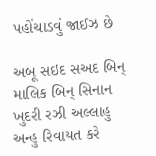પહોંચાડવું જાઈઝ છે

અબૂ સઇદ સઅદ બિન્ માલિક બિન્ સિનાન ખુદરી રઝી અલ્લાહુ અન્હુ રિવાયત કરે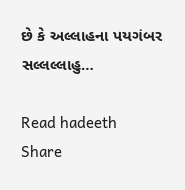છે કે અલ્લાહના પયગંબર સલ્લલ્લાહુ…

Read hadeeth
Share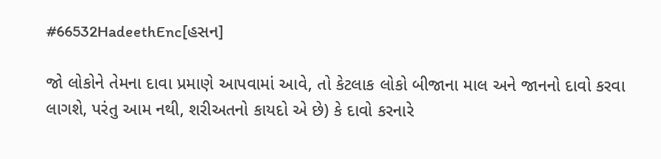#66532HadeethEnc[હસન]

જો લોકોને તેમના દાવા પ્રમાણે આપવામાં આવે, તો કેટલાક લોકો બીજાના માલ અને જાનનો દાવો કરવા લાગશે, પરંતુ આમ નથી, શરીઅતનો કાયદો એ છે) કે દાવો કરનારે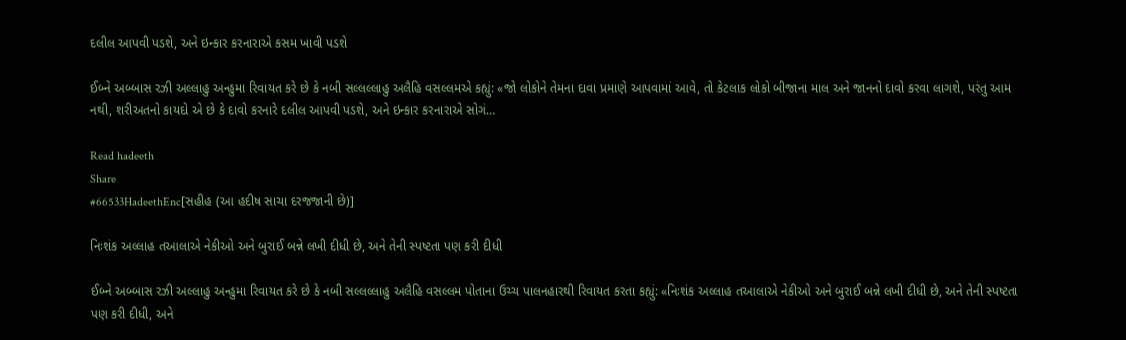દલીલ આપવી પડશે, અને ઇન્કાર કરનારાએ કસમ ખાવી પડશે

ઈબ્ને અબ્બાસ રઝી અલ્લાહુ અન્હુમા રિવાયત કરે છે કે નબી સલ્લલ્લાહુ અલૈહિ વસલ્લમએ કહ્યું: «જો લોકોને તેમના દાવા પ્રમાણે આપવામાં આવે, તો કેટલાક લોકો બીજાના માલ અને જાનનો દાવો કરવા લાગશે, પરંતુ આમ નથી, શરીઅતનો કાયદો એ છે કે દાવો કરનારે દલીલ આપવી પડશે, અને ઇન્કાર કરનારાએ સોગં…

Read hadeeth
Share
#66533HadeethEnc[સહીહ (આ હદીષ સાચા દરજજાની છે)]

નિઃશંક અલ્લાહ તઆલાએ નેકીઓ અને બુરાઈ બન્ને લખી દીધી છે, અને તેની સ્પષ્ટતા પણ કરી દીધી

ઈબ્ને અબ્બાસ રઝી અલ્લાહુ અન્હુમા રિવાયત કરે છે કે નબી સલ્લલ્લાહુ અલૈહિ વસલ્લમ પોતાના ઉચ્ચ પાલનહારથી રિવાયત કરતા કહ્યું: «નિઃશંક અલ્લાહ તઆલાએ નેકીઓ અને બુરાઈ બન્ને લખી દીધી છે, અને તેની સ્પષ્ટતા પણ કરી દીધી, અને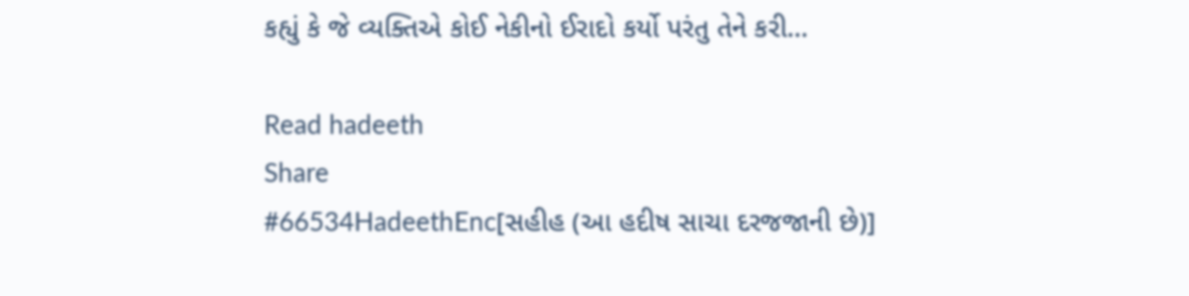કહ્યું કે જે વ્યક્તિએ કોઈ નેકીનો ઈરાદો કર્યો પરંતુ તેને કરી…

Read hadeeth
Share
#66534HadeethEnc[સહીહ (આ હદીષ સાચા દરજજાની છે)]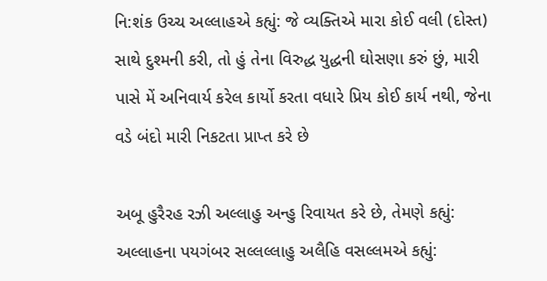નિ:શંક ઉચ્ચ અલ્લાહએ કહ્યું: જે વ્યક્તિએ મારા કોઈ વલી (દોસ્ત) સાથે દુશ્મની કરી, તો હું તેના વિરુદ્ધ યુદ્ધની ઘોસણા કરું છું, મારી પાસે મેં અનિવાર્ય કરેલ કાર્યો કરતા વધારે પ્રિય કોઈ કાર્ય નથી, જેના વડે બંદો મારી નિકટતા પ્રાપ્ત કરે છે

અબૂ હુરૈરહ રઝી અલ્લાહુ અન્હુ રિવાયત કરે છે, તેમણે કહ્યું: અલ્લાહના પયગંબર સલ્લલ્લાહુ અલૈહિ વસલ્લમએ કહ્યું: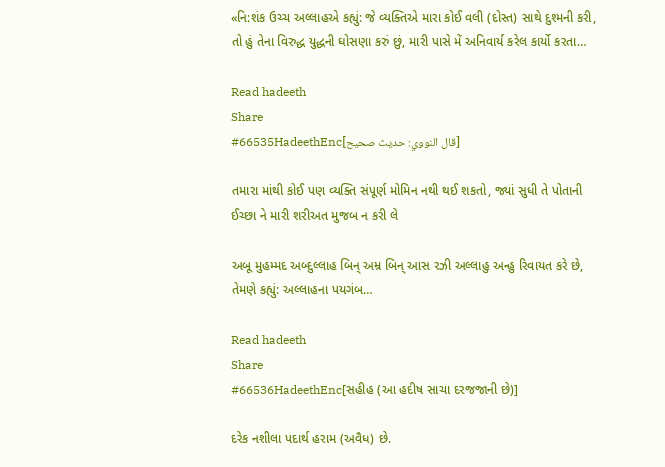«નિ:શંક ઉચ્ચ અલ્લાહએ કહ્યું: જે વ્યક્તિએ મારા કોઈ વલી (દોસ્ત) સાથે દુશ્મની કરી, તો હું તેના વિરુદ્ધ યુદ્ધની ઘોસણા કરું છું, મારી પાસે મેં અનિવાર્ય કરેલ કાર્યો કરતા…

Read hadeeth
Share
#66535HadeethEnc[قال النووي: حديث صحيح]

તમારા માંથી કોઈ પણ વ્યક્તિ સંપૂર્ણ મોમિન નથી થઈ શકતો, જ્યાં સુધી તે પોતાની ઈચ્છા ને મારી શરીઅત મુજબ ન કરી લે

અબૂ મુહમ્મદ અબ્દુલ્લાહ બિન્ અમ્ર બિન્ આસ રઝી અલ્લાહુ અન્હુ રિવાયત કરે છે, તેમણે કહ્યું: અલ્લાહના પયગંબ…

Read hadeeth
Share
#66536HadeethEnc[સહીહ (આ હદીષ સાચા દરજજાની છે)]

દરેક નશીલા પદાર્થ હરામ (અવૈધ) છે.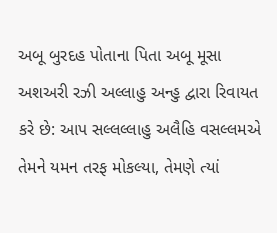અબૂ બુરદહ પોતાના પિતા અબૂ મૂસા અશઅરી રઝી અલ્લાહુ અન્હુ દ્વારા રિવાયત કરે છે: આપ સલ્લલ્લાહુ અલૈહિ વસલ્લમએ તેમને યમન તરફ મોકલ્યા, તેમણે ત્યાં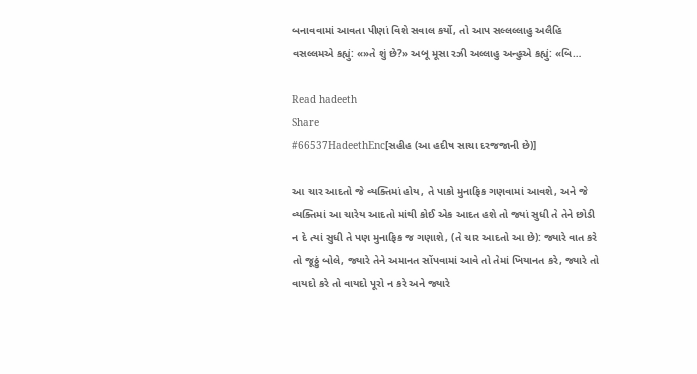બનાવવામાં આવતા પીણાં વિશે સવાલ કર્યો, તો આપ સલ્લલ્લાહુ અલૈહિ વસલ્લમએ કહ્યું: «»તે શું છે?» અબૂ મૂસા રઝી અલ્લાહુ અન્હુએ કહ્યું: «બિ…

Read hadeeth
Share
#66537HadeethEnc[સહીહ (આ હદીષ સાચા દરજજાની છે)]

આ ચાર આદતો જે વ્યક્તિમાં હોય, તે પાકો મુનાફિક ગણવામાં આવશે, અને જે વ્યક્તિમાં આ ચારેય આદતો માંથી કોઈ એક આદત હશે તો જ્યાં સુધી તે તેને છોડી ન દે ત્યાં સુધી તે પણ મુનાફિક જ ગણાશે, (તે ચાર આદતો આ છે): જ્યારે વાત કરે તો જૂઠ્ઠું બોલે, જ્યારે તેને અમાનત સોંપવામાં આવે તો તેમાં ખિયાનત કરે, જ્યારે તો વાયદો કરે તો વાયદો પૂરો ન કરે અને જ્યારે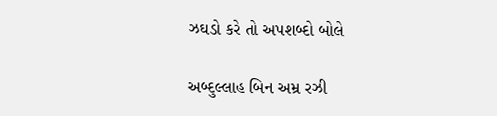ઝઘડો કરે તો અપશબ્દો બોલે

અબ્દુલ્લાહ બિન અમ્ર રઝી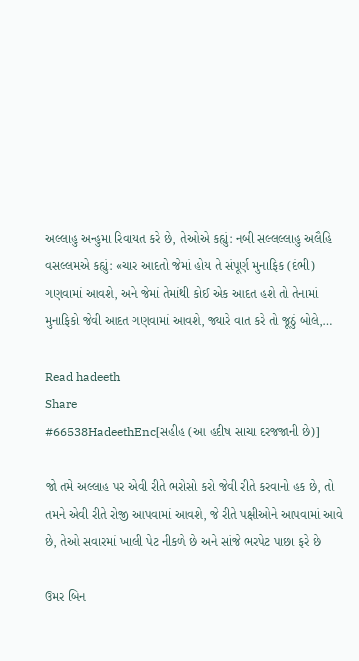અલ્લાહુ અન્હુમા રિવાયત કરે છે, તેઓએ કહ્યું: નબી સલ્લલ્લાહુ અલૈહિ વસલ્લમએ કહ્યું: «ચાર આદતો જેમાં હોય તે સંપૂર્ણ મુનાફિક (દંભી) ગણવામાં આવશે, અને જેમાં તેમાંથી કોઈ એક આદત હશે તો તેનામાં મુનાફિકો જેવી આદત ગણવામાં આવશે, જ્યારે વાત કરે તો જૂઠું બોલે,…

Read hadeeth
Share
#66538HadeethEnc[સહીહ (આ હદીષ સાચા દરજજાની છે)]

જો તમે અલ્લાહ પર એવી રીતે ભરોસો કરો જેવી રીતે કરવાનો હક છે, તો તમને એવી રીતે રોજી આપવામાં આવશે, જે રીતે પક્ષીઓને આપવામાં આવે છે, તેઓ સવારમાં ખાલી પેટ નીકળે છે અને સાંજે ભરપેટ પાછા ફરે છે

ઉમર બિન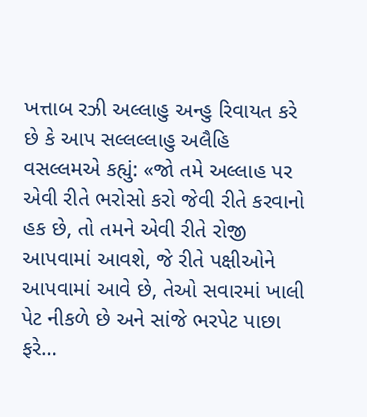ખત્તાબ રઝી અલ્લાહુ અન્હુ રિવાયત કરે છે કે આપ સલ્લલ્લાહુ અલૈહિ વસલ્લમએ કહ્યું: «જો તમે અલ્લાહ પર એવી રીતે ભરોસો કરો જેવી રીતે કરવાનો હક છે, તો તમને એવી રીતે રોજી આપવામાં આવશે, જે રીતે પક્ષીઓને આપવામાં આવે છે, તેઓ સવારમાં ખાલી પેટ નીકળે છે અને સાંજે ભરપેટ પાછા ફરે…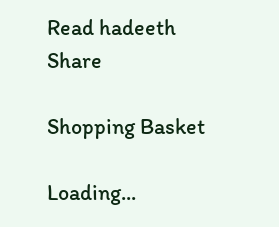Read hadeeth
Share

Shopping Basket

Loading...